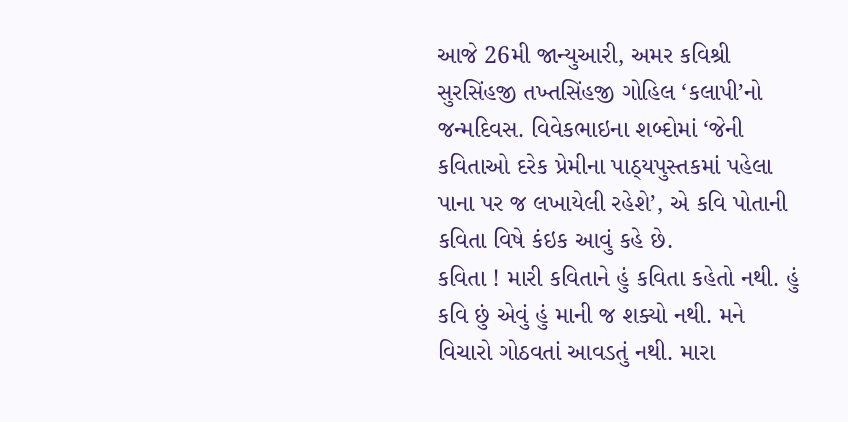આજે 26મી જાન્યુઆરી, અમર કવિશ્રી સુરસિંહજી તખ્તસિંહજી ગોહિલ ‘કલાપી’નો જન્મદિવસ. વિવેકભાઇના શબ્દોમાં ‘જેની કવિતાઓ દરેક પ્રેમીના પાઠ્યપુસ્તકમાં પહેલા પાના પર જ લખાયેલી રહેશે’, એ કવિ પોતાની કવિતા વિષે કંઇક આવું કહે છે.
કવિતા ! મારી કવિતાને હું કવિતા કહેતો નથી. હું કવિ છું એવું હું માની જ શક્યો નથી. મને વિચારો ગોઠવતાં આવડતું નથી. મારા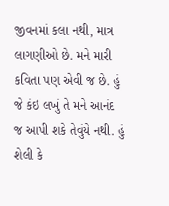જીવનમાં કલા નથી, માત્ર લાગણીઓ છે. મને મારી કવિતા પણ એવી જ છે. હું જે કંઇ લખું તે મને આનંદ જ આપી શકે તેવુંયે નથી. હું શેલી કે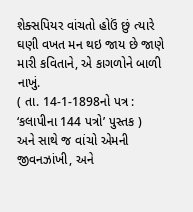શેક્સપિયર વાંચતો હોઉં છું ત્યારે ઘણી વખત મન થઇ જાય છે જાણે મારી કવિતાને, એ કાગળોને બાળી નાખું.
( તા. 14-1-1898નો પત્ર : ‘કલાપીના 144 પત્રો’ પુસ્તક )
અને સાથે જ વાંચો એમની જીવનઝાંખી, અને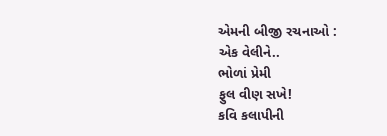એમની બીજી રચનાઓ :
એક વેલીને..
ભોળાં પ્રેમી
ફુલ વીણ સખે!
કવિ કલાપીની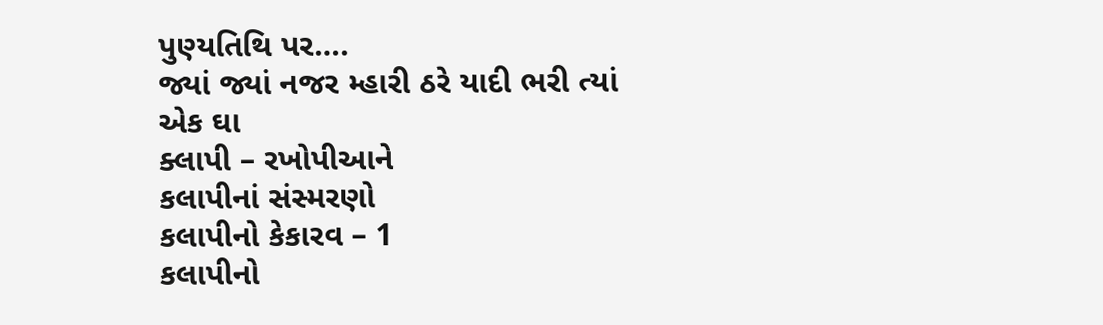પુણ્યતિથિ પર….
જ્યાં જ્યાં નજર મ્હારી ઠરે યાદી ભરી ત્યાં
એક ઘા
ક્લાપી – રખોપીઆને
કલાપીનાં સંસ્મરણો
કલાપીનો કેકારવ – 1
કલાપીનો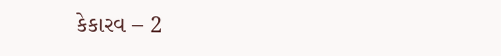કેકારવ – 2